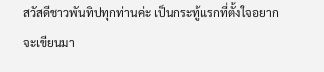สวัสดีชาวพันทิปทุกท่านค่ะ เป็นกระทู้แรกที่ตั้งใจอยากจะเขียนมา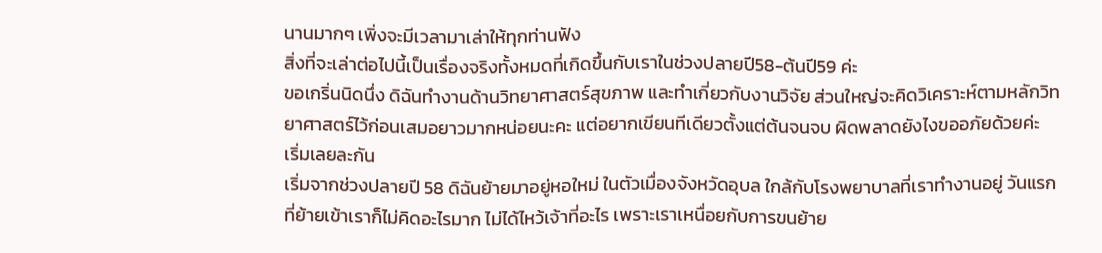นานมากๆ เพิ่งจะมีเวลามาเล่าให้ทุกท่านฟัง
สิ่งที่จะเล่าต่อไปนี้เป็นเรื่องจริงทั้งหมดที่เกิดขึ้นกับเราในช่วงปลายปี58-ต้นปี59 ค่ะ
ขอเกริ่นนิดนึ่ง ดิฉันทำงานด้านวิทยาศาสตร์สุขภาพ และทำเกี่ยวกับงานวิจัย ส่วนใหญ่จะคิดวิเคราะห์ตามหลักวิทยาศาสตร์ไว้ก่อนเสมอยาวมากหน่อยนะคะ แต่อยากเขียนทีเดียวตั้งแต่ต้นจนจบ ผิดพลาดยังไงขออภัยด้วยค่ะ
เริ่มเลยละกัน
เริ่มจากช่วงปลายปี 58 ดิฉันย้ายมาอยู่หอใหม่ ในตัวเมื่องจังหวัดอุบล ใกล้กับโรงพยาบาลที่เราทำงานอยู่ วันแรกที่ย้ายเข้าเราก็ไม่คิดอะไรมาก ไม่ได้ไหว้เจ้าที่อะไร เพราะเราเหนื่อยกับการขนย้าย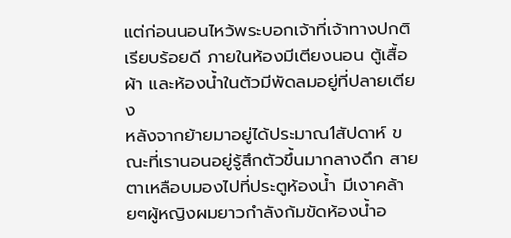แต่ก่อนนอนไหว้พระบอกเจ้าที่เจ้าทางปกติเรียบร้อยดี ภายในห้องมีเตียงนอน ตู้เสื้อผ้า และห้องน้ำในตัวมีพัดลมอยู่ที่ปลายเตียง
หลังจากย้ายมาอยู่ได้ประมาณ1สัปดาห์ ขณะที่เรานอนอยู่รู้สึกตัวขึ้นมากลางดึก สายตาเหลือบมองไปที่ประตูห้องน้ำ มีเงาคล้ายๆผู้หญิงผมยาวกำลังก้มขัดห้องน้ำอ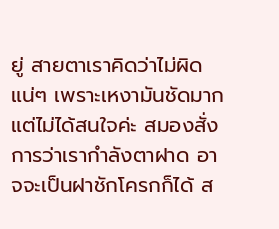ยู่ สายตาเราคิดว่าไม่ผิดแน่ๆ เพราะเหงามันชัดมาก แต่ไม่ได้สนใจค่ะ สมองสั่งการว่าเรากำลังตาฝาด อาจจะเป็นฝาชักโครกก็ได้ ส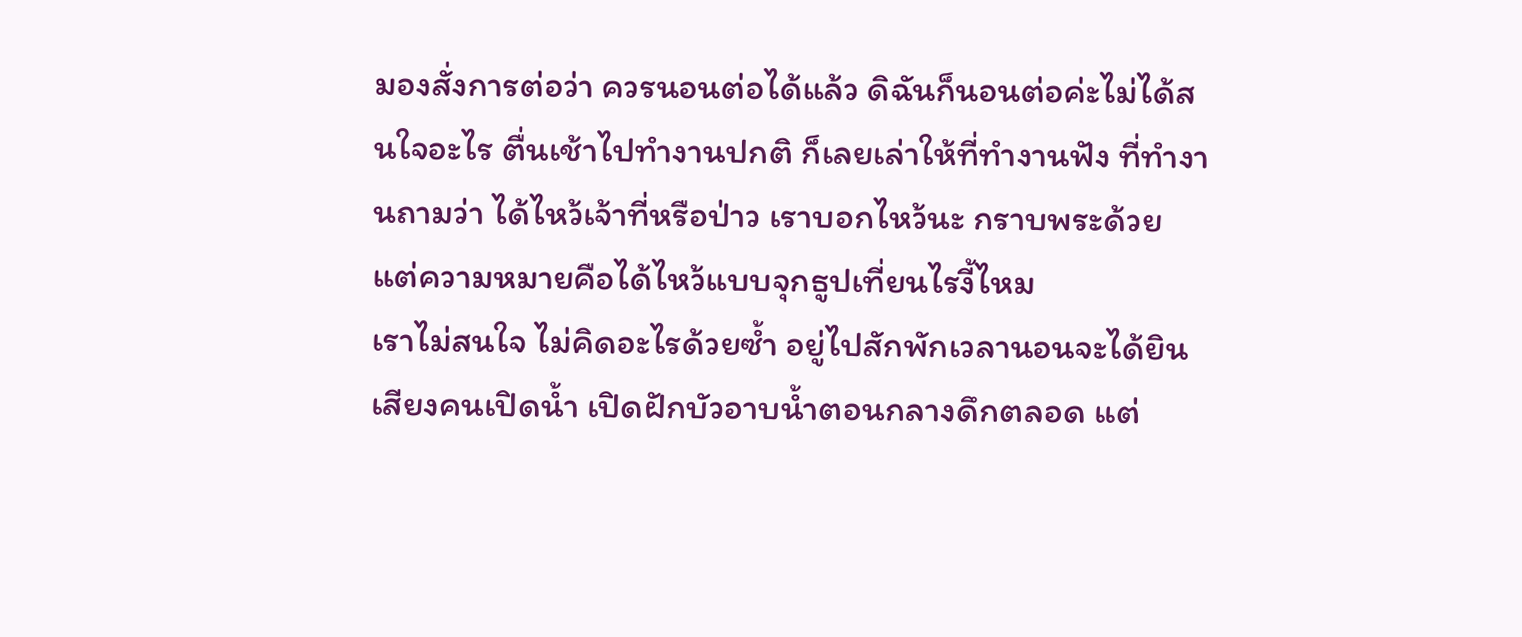มองสั่งการต่อว่า ควรนอนต่อได้แล้ว ดิฉันก็นอนต่อค่ะไม่ได้สนใจอะไร ตื่นเช้าไปทำงานปกติ ก็เลยเล่าให้ที่ทำงานฟัง ที่ทำงานถามว่า ได้ไหว้เจ้าที่หรือป่าว เราบอกไหว้นะ กราบพระด้วย แต่ความหมายคือได้ไหว้แบบจุกธูปเที่ยนไรงี้ไหม
เราไม่สนใจ ไม่คิดอะไรด้วยซ้ำ อยู่ไปสักพักเวลานอนจะได้ยินเสียงคนเปิดน้ำ เปิดฝักบัวอาบน้ำตอนกลางดึกตลอด แต่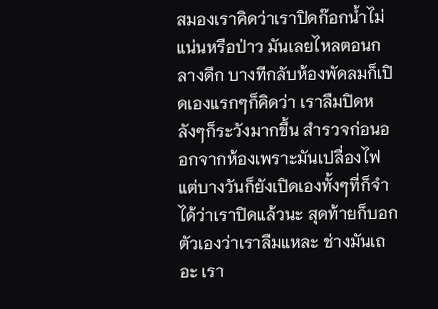สมองเราคิดว่าเราปิดก๊อกน้ำไม่แน่นหรือป่าว มันเลยไหลตอนกลางดึก บางทีกลับห้องพัดลมก็เปิดเองแรกๆก็คิดว่า เราลืมปิดหลังๆก็ระวังมากขึ้น สำรวจก่อนออกจากห้องเพราะมันเปลื่องไฟ แต่บางวันก็ยังเปิดเองทั้งๆที่ก็จำได้ว่าเราปิดแล้วนะ สุดท้ายก็บอกตัวเองว่าเราลืมแหละ ช่างมันเถอะ เรา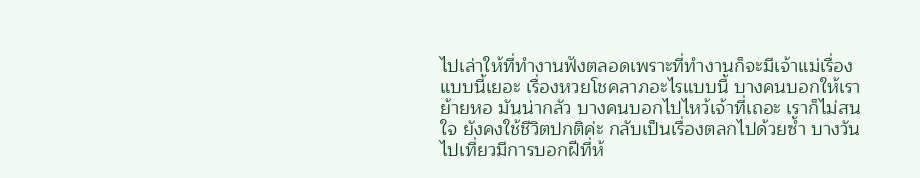ไปเล่าให้ที่ทำงานฟังตลอดเพราะที่ทำงานก็จะมีเจ้าแม่เรื่องแบบนี้เยอะ เรื่องหวยโชคลาภอะไรแบบนี้ บางคนบอกให้เราย้ายหอ มันน่ากลัว บางคนบอกไปไหว้เจ้าที่เถอะ เราก็ไม่สนใจ ยังคงใช้ชีวิตปกติค่ะ กลับเป็นเรื่องตลกไปด้วยซ้ำ บางวันไปเที่ยวมีการบอกฝีที่ห้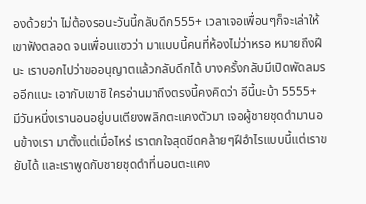องด้วยว่า ไม่ต้องรอนะวันนี้กลับดึก555+ เวลาเจอเพื่อนๆก็จะเล่าให้เขาฟังตลอด จนเพื่อนแซวว่า มาแบบนี้คนที่ห้องไม่ว่าหรอ หมายถึงฝีนะ เราบอกไปว่าขออนุญาตแล้วกลับดึกได้ บางครั้งกลับมีเปิดพัดลมรออีกแนะ เอากับเขาชิ ใครอ่านมาถึงตรงนี้คงคิดว่า อีนี้นะบ้า 5555+
มีวันหนึ่งเรานอนอยู่บนเตียงพลิกตะแคงตัวมา เจอผู้ชายชุดดำมานอนข้างเรา มาตั้งแต่เมื่อไหร่ เราตกใจสุดขีดคล้ายๆฝีอำไรแบบนี้แต่เราขยับได้ และเราพูดกับชายชุดดำที่นอนตะแคง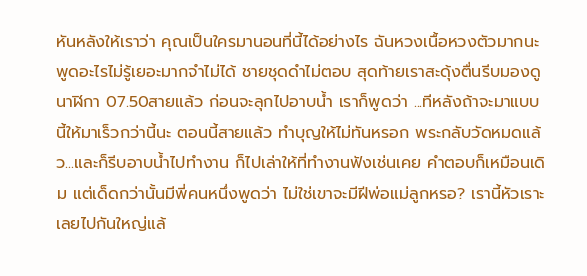หันหลังให้เราว่า คุณเป็นใครมานอนที่นี้ได้อย่างไร ฉันหวงเนื้อหวงตัวมากนะพูดอะไรไม่รู้เยอะมากจำไม่ได้ ชายชุดดำไม่ตอบ สุดท้ายเราสะดุ้งตื่นรีบมองดูนาฬิกา 07.50สายแล้ว ก่อนจะลุกไปอาบน้ำ เราก็พูดว่า ...ทีหลังถ้าจะมาแบบนี้ให้มาเร็วกว่านี้นะ ตอนนี้สายแล้ว ทำบุญให้ไม่ทันหรอก พระกลับวัดหมดแล้ว...และก็รีบอาบน้ำไปทำงาน ก็ไปเล่าให้ที่ทำงานฟังเช่นเคย คำตอบก็เหมือนเดิม แต่เด็ดกว่านั้นมีพี่คนหนึ่งพูดว่า ไม่ใช่เขาจะมีฝีพ่อแม่ลูกหรอ? เรานี้หัวเราะเลยไปกันใหญ่แล้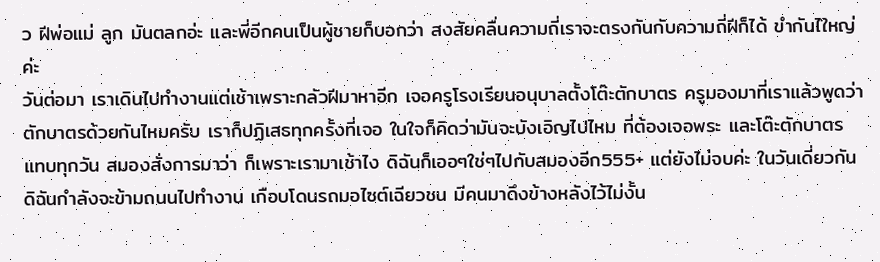ว ฝีพ่อแม่ ลูก มันตลกอ่ะ และพี่อีกคนเป็นผู้ชายก็บอกว่า สงสัยคลื่นความถี่เราจะตรงกันกับความถี่ฝีก็ได้ ขำกันไใหญ่ค่ะ
วันต่อมา เราเดินไปทำงานแต่เช้าเพราะกลัวฝีมาหาอีก เจอครูโรงเรียนอนุบาลตั้งโต๊ะตักบาตร ครูมองมาที่เราแล้วพูดว่า ตักบาตรด้วยกันไหมครับ เราก็ปฏิเสธทุกครั้งที่เจอ ในใจก็คิดว่ามันจะบังเอิญไปไหม ที่ต้องเจอพระ และโต๊ะตักบาตร แทบทุกวัน สมองสั่งการมาว่า ก็เพราะเรามาเช้าไง ดิฉันก็เออๆใช่ๆไปกับสมองอีก555+ แต่ยังไม่จบค่ะ ในวันเดี่ยวกันดิฉันกำลังจะข้ามถนนไปทำงาน เกือบโดนรถมอไซต์เฉียวชน มีคนมาดึงข้างหลังไว้ไม่งั้น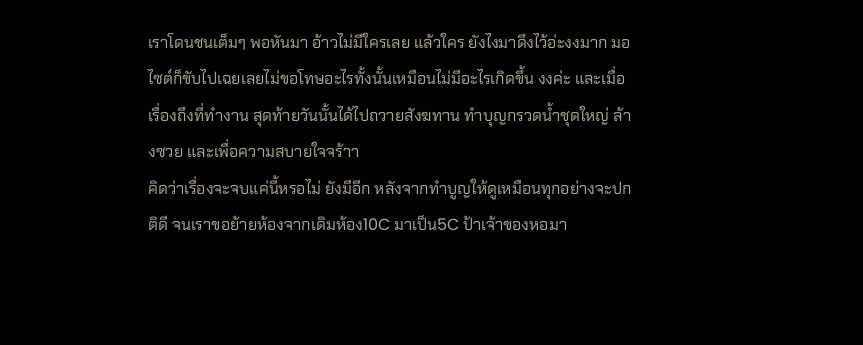เราโดนชนเต็มๆ พอหันมา อ้าวไม่มีใครเลย แล้วใคร ยังไงมาดึงไว้อ่ะงงมาก มอไซต์ก็ขับไปเฉยเลยไม่ขอโทษอะไรทั้งนั้นเหมือนไม่มีอะไรเกิดขึ้น งงค่ะ และเมื่อเรื่องถึงที่ทำงาน สุดท้ายวันนั้นได้ไปถวายสังฆทาน ทำบุญกรวดน้ำชุดใหญ่ ล้างซวย และเพื่อความสบายใจจร้าา
คิดว่าเรื่องจะจบแค่นี้หรอไม่ ยังมีอีก หลังจากทำบูญให้ดูเหมือนทุกอย่างจะปกติดี จนเราขอย้ายห้องจากเดิมห้อง10C มาเป็น5C ป้าเจ้าของหอมา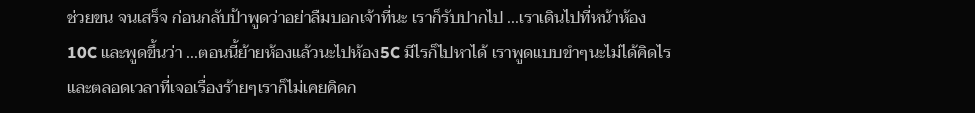ช่วยขน จนเสร็จ ก่อนกลับป้าพูดว่าอย่าลืมบอกเจ้าที่นะ เราก็รับปากไป ...เราเดินไปที่หน้าห้อง10C และพูดขึ้นว่า ...ตอนนี้ย้ายห้องแล้วนะไปห้อง5C มีไรก็ไปหาได้ เราพูดแบบขำๆนะไม่ได้คิดไร และตลอดเวลาที่เจอเรื่องร้ายๆเราก็ไม่เคยคิดก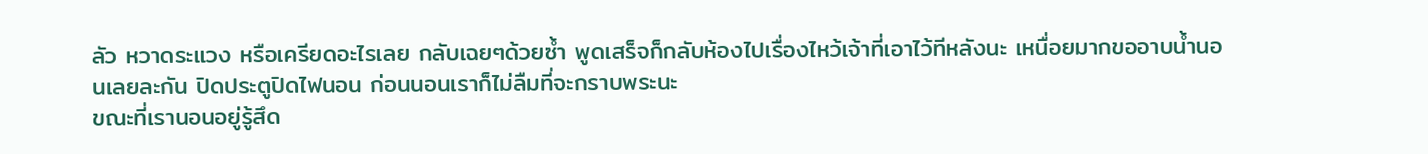ลัว หวาดระแวง หรือเครียดอะไรเลย กลับเฉยๆด้วยซ้ำ พูดเสร็จก็กลับห้องไปเรื่องไหว้เจ้าที่เอาไว้ทีหลังนะ เหนื่อยมากขออาบน้ำนอนเลยละกัน ปิดประตูปิดไฟนอน ก่อนนอนเราก็ไม่ลืมที่จะกราบพระนะ
ขณะที่เรานอนอยู่รู้สึด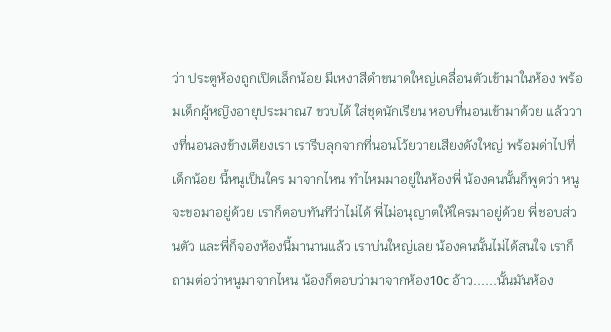ว่า ประตูห้องถูกเปิดเล็กน้อย มีเหงาสีดำขนาดใหญ่เคลื่อนตัวเข้ามาในห้อง พร้อมเด็กผู้หญิงอายุประมาณ7 ขวบได้ ใส่ชุดนักเรียน หอบที่นอนเข้ามาด้วย แล้ววางที่นอนลงข้างเตียงเรา เรารีบลุกจากที่นอนโว้ยวายเสียงดังใหญ่ พร้อมด่าไปที่เด็กน้อย นี้หนูเป็นใคร มาจากไหน ทำไหมมาอยู่ในห้องพี่ น้องคนนั้นก็พูดว่า หนูจะขอมาอยู่ด้วย เราก็ตอบทันทีว่าไม่ได้ พี่ไม่อนุญาตให้ใครมาอยู่ด้วย พี่ชอบส่วนตัว และพี่ก็จองห้องนี้มานานแล้ว เราบ่นใหญ่เลย น้องคนนั้นไม่ได้สนใจ เราก็ถามต่อว่าหนูมาจากไหน น้องก็ตอบว่ามาจากห้อง10c อ้าว......นั้นมันห้อง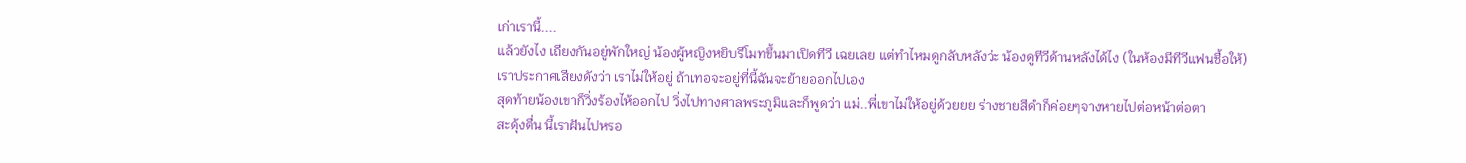เก่าเรานี้....
แล้วยังไง เถียงกันอยู่พักใหญ่ น้องผู้หญิงหยิบรีโมทขึ้นมาเปิดทีวี เฉยเลย แต่ทำไหมดูกลับหลังว่ะ น้องดูทีวีด้านหลังได้ไง (ในห้องมีทีวีแฟนชื้อให้)
เราประกาศเสียงดังว่า เราไม่ให้อยู่ ถ้าเทอจะอยู่ที่นี้ฉันจะย้ายออกไปเอง
สุดท้ายน้องเขาก็วิ่งร้องไห้ออกไป วิ่งไปทางศาลพระภูมิและก็พูดว่า แม่..พี่เขาไม่ให้อยู่ด้วยยย ร่างชายสีดำก็ค่อยๆจางหายไปต่อหน้าต่อตา
สะดุ้งตื่น นี้เราฝันไปหรอ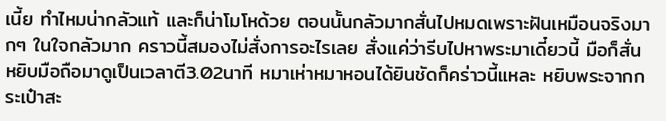เนี้ย ทำไหมน่ากลัวแท้ และก็น่าโมโหด้วย ตอนนั้นกลัวมากสั่นไปหมดเพราะฝันเหมือนจริงมากๆ ในใจกลัวมาก คราวนี้สมองไม่สั่งการอะไรเลย สั่งแค่ว่ารีบไปหาพระมาเดี๋ยวนี้ มือก็สั่น หยิบมือถือมาดูเป็นเวลาตี3.02นาที หมาเห่าหมาหอนได้ยินชัดก็คร่าวนี้แหละ หยิบพระจากกระเป๋าสะ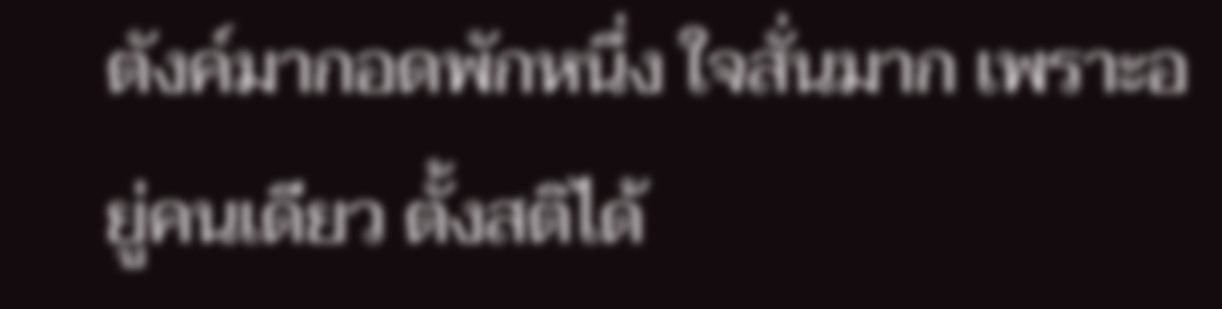ตังค์มากอดพักหนึ่ง ใจสั่นมาก เพราะอยู่คนเดียว ตั้งสติได้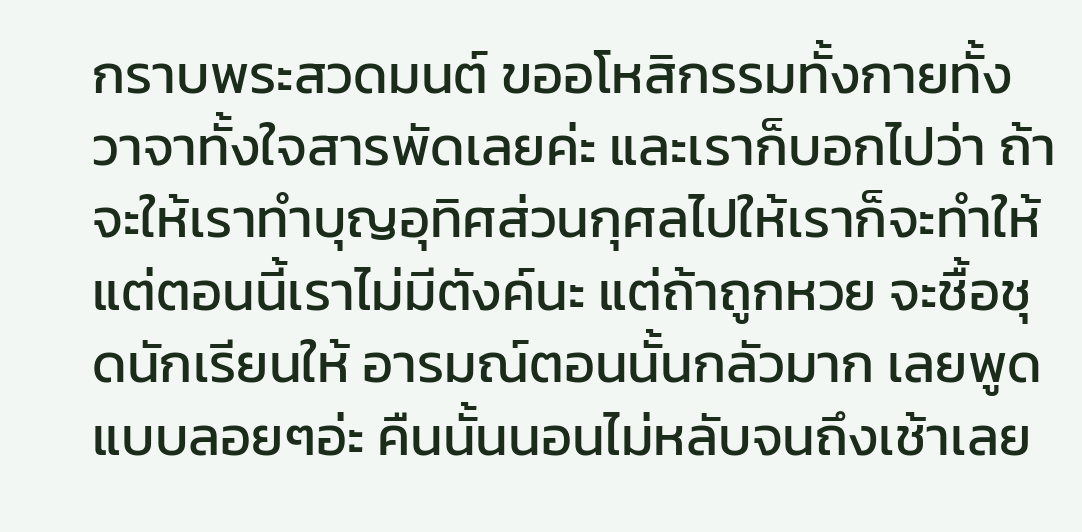กราบพระสวดมนต์ ขออโหสิกรรมทั้งกายทั้งวาจาทั้งใจสารพัดเลยค่ะ และเราก็บอกไปว่า ถ้าจะให้เราทำบุญอุทิศส่วนกุศลไปให้เราก็จะทำให้ แต่ตอนนี้เราไม่มีตังค์นะ แต่ถ้าถูกหวย จะชื้อชุดนักเรียนให้ อารมณ์ตอนนั้นกลัวมาก เลยพูดแบบลอยๆอ่ะ คืนนั้นนอนไม่หลับจนถึงเช้าเลย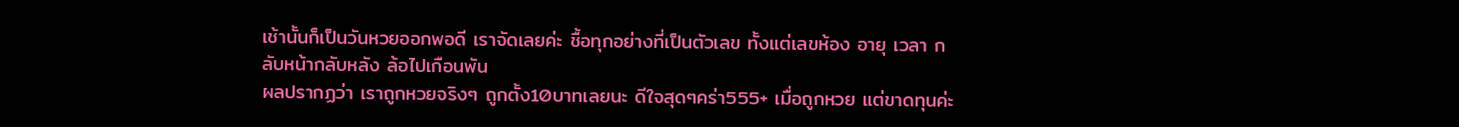เช้านั้นก็เป็นวันหวยออกพอดี เราจัดเลยค่ะ ชื้อทุกอย่างที่เป็นตัวเลข ทั้งแต่เลขห้อง อายุ เวลา กลับหน้ากลับหลัง ล้อไปเกือนพัน
ผลปรากฏว่า เราถูกหวยจริงๆ ถูกตั้ง10บาทเลยนะ ดีใจสุดๆคร่า555+ เมื่อถูกหวย แต่ขาดทุนค่ะ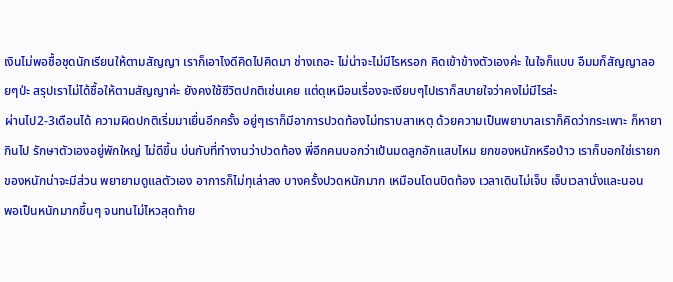เงินไม่พอชื้อชุดนักเรียนให้ตามสัญญา เราก็เอาไงดีคิดไปคิดมา ช่างเถอะ ไม่น่าจะไม่มีไรหรอก คิดเข้าข้างตัวเองค่ะ ในใจก็แบบ อืมมก็สัญญาลอยๆป่ะ สรุปเราไม่ได้ชื้อให้ตามสัญญาค่ะ ยังคงใช้ชีวิตปกติเช่นเคย แต่ดุเหมือนเรื่องจะเงียบๆไปเราก็สบายใจว่าคงไม่มีไรล่ะ
ผ่านไป2-3เดือนได้ ความผิดปกติเริ่มมาเยื่นอีกครั้ง อยู่ๆเราก็มีอาการปวดท้องไม่ทราบสาเหตุ ด้วยความเป็นพยาบาลเราก็คิดว่ากระเพาะ ก็หายากินไป รักษาตัวเองอยู่พักใหญ่ ไม่ดีขึ้น บ่นกับที่ทำงานว่าปวดท้อง พี่อีกคนบอกว่าเป้นมดลูกอักแสบไหม ยกของหนักหรือป่าว เราก็บอกใช่เรายกของหนักน่าจะมีส่วน พยายามดูแลตัวเอง อาการก็ไม่ทุเล่าลง บางครั้งปวดหนักมาก เหมือนโดนบิดท้อง เวลาเดินไม่เจ็บ เจ็บเวลานั่งและนอน
พอเป็นหนักมากขึ้นๆ จนทนไม่ไหวสุดท้าย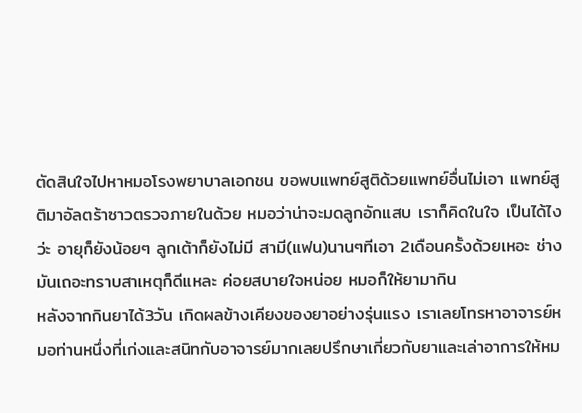ตัดสินใจไปหาหมอโรงพยาบาลเอกชน ขอพบแพทย์สูติด้วยแพทย์อื่นไม่เอา แพทย์สูติมาอัลตร้าซาวตรวจภายในด้วย หมอว่าน่าจะมดลูกอักแสบ เราก็คิดในใจ เป็นได้ไงว่ะ อายุก็ยังน้อยๆ ลูกเต้าก็ยังไม่มี สามี(แฟน)นานๆทีเอา 2เดือนครั้งด้วยเหอะ ช่างมันเถอะทราบสาเหตุก็ดีแหละ ค่อยสบายใจหน่อย หมอก็ให้ยามากิน
หลังจากกินยาได้3วัน เกิดผลข้างเคียงของยาอย่างรุ่นแรง เราเลยโทรหาอาจารย์หมอท่านหนึ่งที่เก่งและสนิทกับอาจารย์มากเลยปรึกษาเกี่ยวกับยาและเล่าอาการให้หม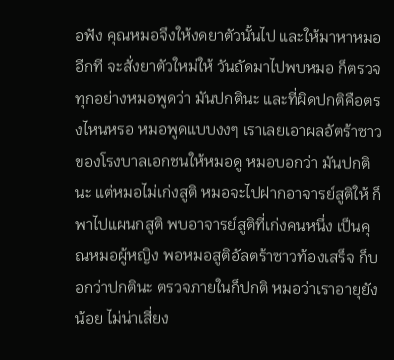อฟัง คุณหมอจึงให้งดยาตัวนั้นไป และให้มาหาหมออีกที จะสั่งยาตัวใหม่ให้ วันถัดมาไปพบหมอ ก็ตรวจทุกอย่างหมอพูดว่า มันปกตินะ และที่ผิดปกติคือตรงไหนหรอ หมอพูดแบบงงๆ เราเลยเอาผลอัตร้าซาวของโรงบาลเอกชนให้หมอดู หมอบอกว่า มันปกตินะ แต่หมอไม่เก่งสูติ หมอจะไปฝากอาจารย์สูติให้ ก็พาไปแผนกสูติ พบอาจารย์สูติที่เก่งคนหนึ่ง เป็นคุณหมอผู้หญิง พอหมอสูติอัลตร้าซาวท้องเสร็จ ก็บอกว่าปกตินะ ตรวจภายในก็ปกติ หมอว่าเราอายุยังน้อย ไม่น่าเสี่ยง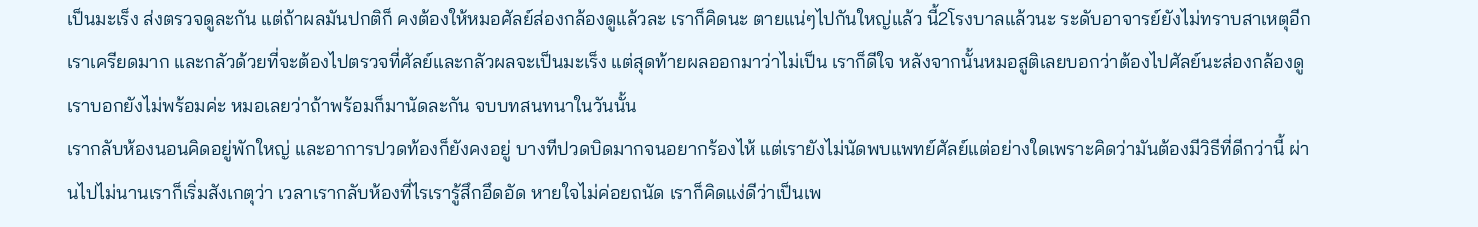เป็นมะเร็ง ส่งตรวจดูละกัน แต่ถ้าผลมันปกติก็ คงต้องให้หมอศัลย์ส่องกล้องดูแล้วละ เราก็คิดนะ ตายแน่ๆไปกันใหญ่แล้ว นี้2โรงบาลแล้วนะ ระดับอาจารย์ยังไม่ทราบสาเหตุอีก เราเครียดมาก และกลัวด้วยที่จะต้องไปตรวจที่ศัลย์และกลัวผลจะเป็นมะเร็ง แต่สุดท้ายผลออกมาว่าไม่เป็น เราก็ดีใจ หลังจากนั้นหมอสูติเลยบอกว่าต้องไปศัลย์นะส่องกล้องดู เราบอกยังไม่พร้อมค่ะ หมอเลยว่าถ้าพร้อมก็มานัดละกัน จบบทสนทนาในวันนั้น
เรากลับห้องนอนคิดอยู่พักใหญ่ และอาการปวดท้องก็ยังคงอยู่ บางทีปวดบิดมากจนอยากร้องไห้ แต่เรายังไม่นัดพบแพทย์ศัลย์แต่อย่างใดเพราะคิดว่ามันต้องมีวิธีที่ดีกว่านี้ ผ่านไปไม่นานเราก็เริ่มสังเกตุว่า เวลาเรากลับห้องที่ไรเรารู้สึกอึดอัด หายใจไม่ค่อยถนัด เราก็คิดแง่ดีว่าเป็นเพ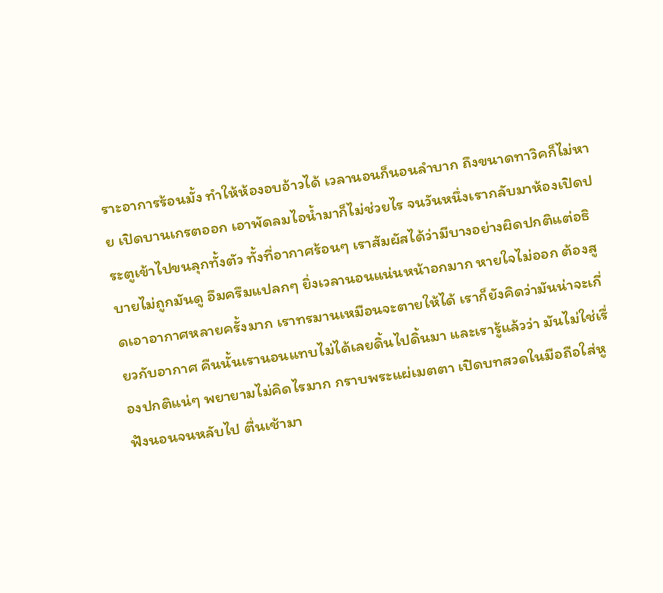ราะอาการร้อนมั้ง ทำให้ห้องอบอ้าวได้ เวลานอนก็นอนลำบาก ถึงขนาดทาวิคก็ไม่หาย เปิดบานเกรตออก เอาพัดลมไอน้ำมาก็ไม่ช่วยไร จนวันหนึ่งเรากลับมาห้องเปิดประตูเข้าไปขนลุกทั้งตัว ทั้งที่อากาศร้อนๆ เราสัมผัสได้ว่ามีบางอย่างผิดปกติแต่อธิบายไม่ถูกมันดู อึมครึมแปลกๆ ยิ่งเวลานอนแน่นหน้าอกมาก หายใจไม่ออก ต้องสูดเอาอากาศหลายครั้งมาก เราทรมานเหมือนจะตายให้ได้ เราก็ยังคิดว่ามันน่าจะเกี่ยวกับอากาศ คืนนั้นเรานอนแทบไม่ได้เลยดิ้นไปดิ้นมา และเรารู้แล้วว่า มันไม่ใช่เรื่องปกติแน่ๆ พยายามไม่คิดไรมาก กราบพระแผ่เมตตา เปิดบทสวดในมือถือใส่หูฟังนอนจนหลับไป ตื่นเช้ามา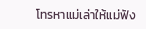โทรหาแม่เล่าให้แม่ฟัง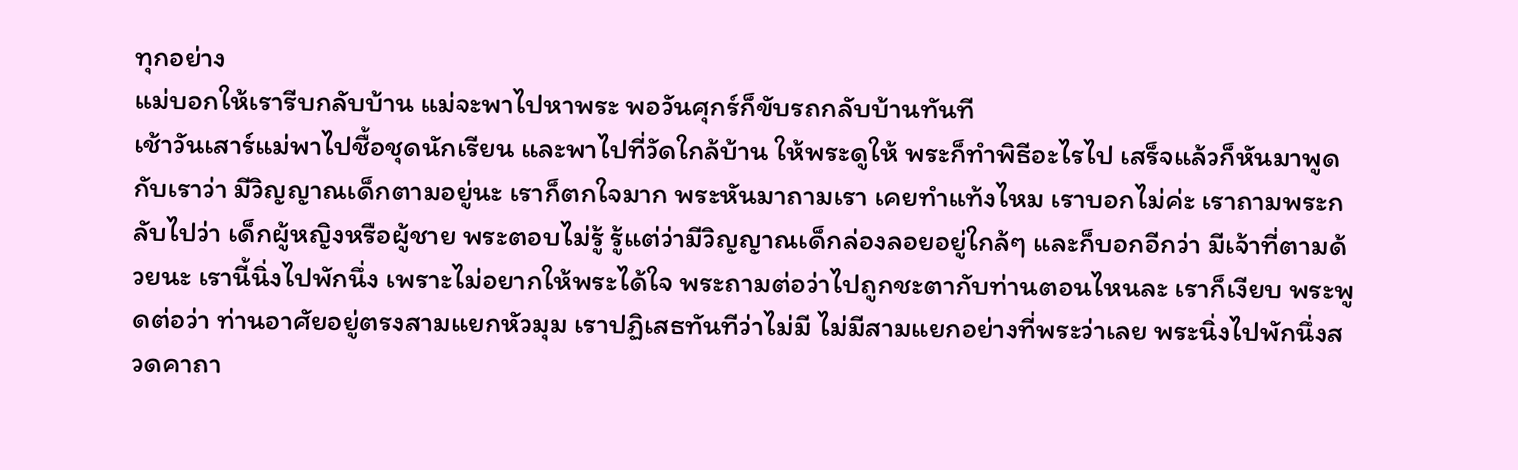ทุกอย่าง
แม่บอกให้เรารีบกลับบ้าน แม่จะพาไปหาพระ พอวันศุกร์ก็ขับรถกลับบ้านทันที
เช้าวันเสาร์แม่พาไปชื้อชุดนักเรียน และพาไปที่วัดใกล้บ้าน ให้พระดูให้ พระก็ทำพิธีอะไรไป เสร็จแล้วก็หันมาพูดกับเราว่า มีวิญญาณเด็กตามอยู่นะ เราก็ตกใจมาก พระหันมาถามเรา เคยทำแท้งไหม เราบอกไม่ค่ะ เราถามพระกลับไปว่า เด็กผู้หญิงหรือผู้ชาย พระตอบไม่รู้ รู้แต่ว่ามีวิญญาณเด็กล่องลอยอยู่ใกล้ๆ และก็บอกอีกว่า มีเจ้าที่ตามด้วยนะ เรานี้นิ่งไปพักนึ่ง เพราะไม่อยากให้พระได้ใจ พระถามต่อว่าไปถูกชะตากับท่านตอนไหนละ เราก็เงียบ พระพูดต่อว่า ท่านอาศัยอยู่ตรงสามแยกหัวมุม เราปฏิเสธทันทีว่าไม่มี ไม่มีสามแยกอย่างที่พระว่าเลย พระนิ่งไปพักนึ่งสวดคาถา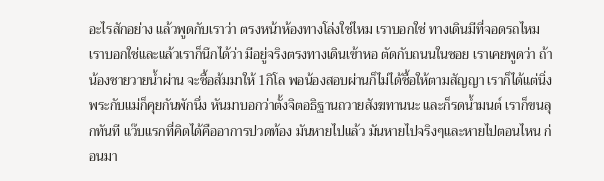อะไรสักอย่าง แล้วพูดกับเราว่า ตรงหน้าห้องทางโล่งใช่ไหม เราบอกใช่ ทางเดินมีที่จอดรถไหม เราบอกใช่และแล้วเราก็นึกได้ว่า มีอยู่จริงตรงทางเดินเข้าหอ ตัดกับถนนในซอย เราเคยพูดว่า ถ้าน้องชายวายน้ำผ่าน จะชื้อส้มมาให้ 1กิโล พอน้องสอบผ่านก็ไม่ได้ชื้อให้ตามสัญญา เราก็ได้แต่นิ่งพระกับแม่ก็คุยกันพักนึ่ง หันมาบอกว่าตั้งจิตอธิฐานถวายสังฆทานนะ และก็รดน้ำมนต์ เราก็ขนลุกทันที แว๊บแรกที่คิดได้คืออาการปวดท้อง มันหายไปแล้ว มันหายไปจริงๆและหายไปตอนไหน ก่อนมา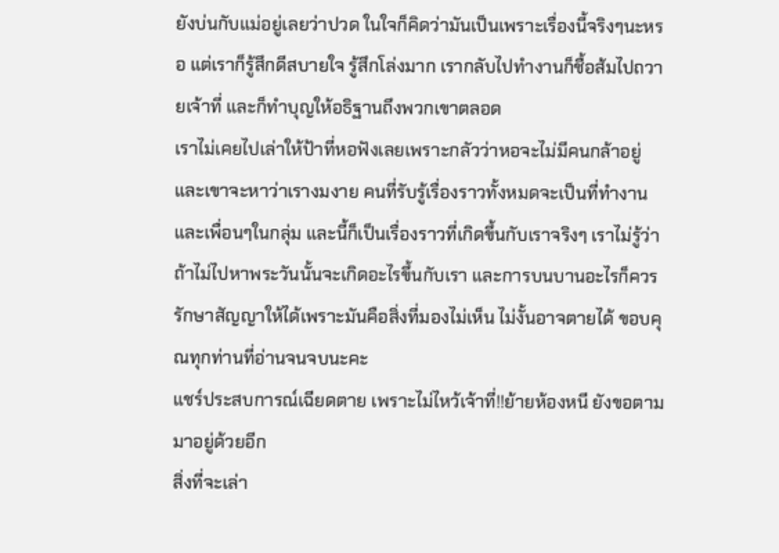ยังบ่นกับแม่อยู่เลยว่าปวด ในใจก็คิดว่ามันเป็นเพราะเรื่องนี้จริงๆนะหรอ แต่เราก็รู้สึกดีสบายใจ รู้สึกโล่งมาก เรากลับไปทำงานก็ชื้อส้มไปถวายเจ้าที่ และก็ทำบุญให้อธิฐานถึงพวกเขาตลอด
เราไม่เคยไปเล่าให้ป้าที่หอฟังเลยเพราะกลัวว่าหอจะไม่มีคนกล้าอยู่ และเขาจะหาว่าเรางมงาย คนที่รับรู้เรื่องราวทั้งหมดจะเป็นที่ทำงานและเพื่อนๆในกลุ่ม และนี้ก็เป็นเรื่องราวที่เกิดขึ้นกับเราจริงๆ เราไม่รู้ว่าถ้าไม่ไปหาพระวันนั้นจะเกิดอะไรขึ้นกับเรา และการบนบานอะไรก็ควรรักษาสัญญาให้ได้เพราะมันคือสิ่งที่มองไม่เห็น ไม่งั้นอาจตายได้ ขอบคุณทุกท่านที่อ่านจนจบนะคะ
แชร์ประสบการณ์เฉียดตาย เพราะไม่ไหว้เจ้าที่!!ย้ายห้องหนี ยังขอตามมาอยู่ด้วยอีก
สิ่งที่จะเล่า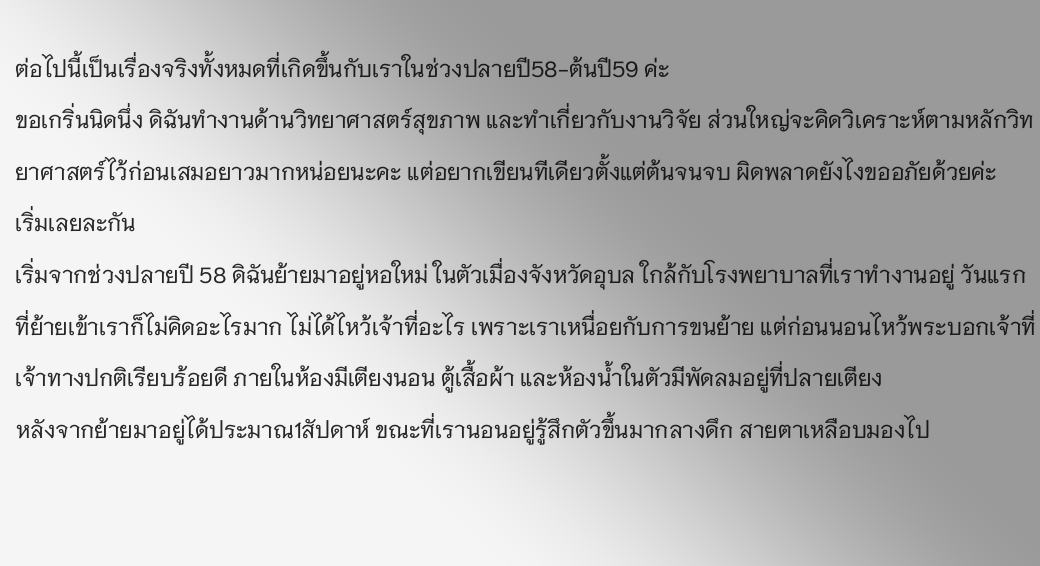ต่อไปนี้เป็นเรื่องจริงทั้งหมดที่เกิดขึ้นกับเราในช่วงปลายปี58-ต้นปี59 ค่ะ
ขอเกริ่นนิดนึ่ง ดิฉันทำงานด้านวิทยาศาสตร์สุขภาพ และทำเกี่ยวกับงานวิจัย ส่วนใหญ่จะคิดวิเคราะห์ตามหลักวิทยาศาสตร์ไว้ก่อนเสมอยาวมากหน่อยนะคะ แต่อยากเขียนทีเดียวตั้งแต่ต้นจนจบ ผิดพลาดยังไงขออภัยด้วยค่ะ
เริ่มเลยละกัน
เริ่มจากช่วงปลายปี 58 ดิฉันย้ายมาอยู่หอใหม่ ในตัวเมื่องจังหวัดอุบล ใกล้กับโรงพยาบาลที่เราทำงานอยู่ วันแรกที่ย้ายเข้าเราก็ไม่คิดอะไรมาก ไม่ได้ไหว้เจ้าที่อะไร เพราะเราเหนื่อยกับการขนย้าย แต่ก่อนนอนไหว้พระบอกเจ้าที่เจ้าทางปกติเรียบร้อยดี ภายในห้องมีเตียงนอน ตู้เสื้อผ้า และห้องน้ำในตัวมีพัดลมอยู่ที่ปลายเตียง
หลังจากย้ายมาอยู่ได้ประมาณ1สัปดาห์ ขณะที่เรานอนอยู่รู้สึกตัวขึ้นมากลางดึก สายตาเหลือบมองไป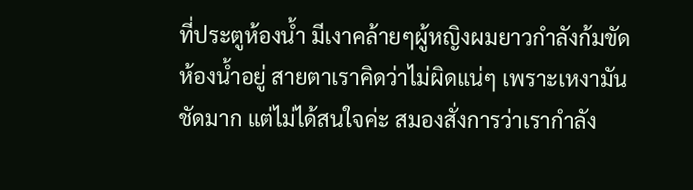ที่ประตูห้องน้ำ มีเงาคล้ายๆผู้หญิงผมยาวกำลังก้มขัดห้องน้ำอยู่ สายตาเราคิดว่าไม่ผิดแน่ๆ เพราะเหงามันชัดมาก แต่ไม่ได้สนใจค่ะ สมองสั่งการว่าเรากำลัง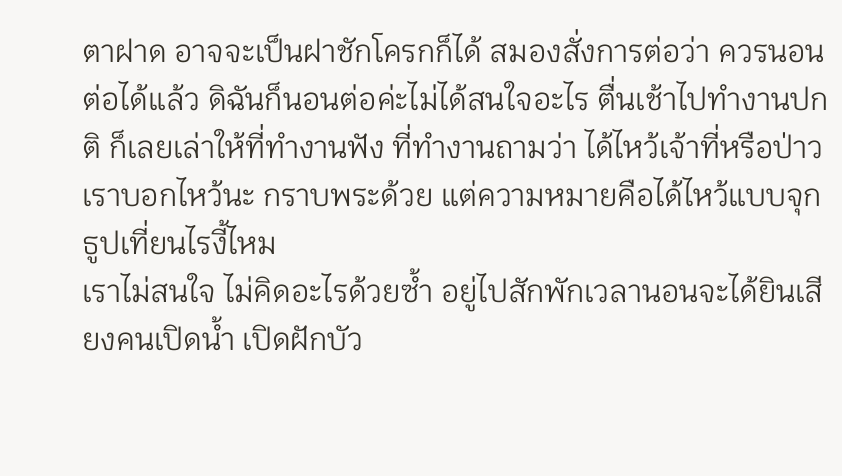ตาฝาด อาจจะเป็นฝาชักโครกก็ได้ สมองสั่งการต่อว่า ควรนอนต่อได้แล้ว ดิฉันก็นอนต่อค่ะไม่ได้สนใจอะไร ตื่นเช้าไปทำงานปกติ ก็เลยเล่าให้ที่ทำงานฟัง ที่ทำงานถามว่า ได้ไหว้เจ้าที่หรือป่าว เราบอกไหว้นะ กราบพระด้วย แต่ความหมายคือได้ไหว้แบบจุกธูปเที่ยนไรงี้ไหม
เราไม่สนใจ ไม่คิดอะไรด้วยซ้ำ อยู่ไปสักพักเวลานอนจะได้ยินเสียงคนเปิดน้ำ เปิดฝักบัว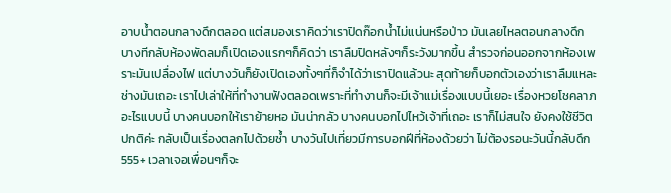อาบน้ำตอนกลางดึกตลอด แต่สมองเราคิดว่าเราปิดก๊อกน้ำไม่แน่นหรือป่าว มันเลยไหลตอนกลางดึก บางทีกลับห้องพัดลมก็เปิดเองแรกๆก็คิดว่า เราลืมปิดหลังๆก็ระวังมากขึ้น สำรวจก่อนออกจากห้องเพราะมันเปลื่องไฟ แต่บางวันก็ยังเปิดเองทั้งๆที่ก็จำได้ว่าเราปิดแล้วนะ สุดท้ายก็บอกตัวเองว่าเราลืมแหละ ช่างมันเถอะ เราไปเล่าให้ที่ทำงานฟังตลอดเพราะที่ทำงานก็จะมีเจ้าแม่เรื่องแบบนี้เยอะ เรื่องหวยโชคลาภอะไรแบบนี้ บางคนบอกให้เราย้ายหอ มันน่ากลัว บางคนบอกไปไหว้เจ้าที่เถอะ เราก็ไม่สนใจ ยังคงใช้ชีวิตปกติค่ะ กลับเป็นเรื่องตลกไปด้วยซ้ำ บางวันไปเที่ยวมีการบอกฝีที่ห้องด้วยว่า ไม่ต้องรอนะวันนี้กลับดึก555+ เวลาเจอเพื่อนๆก็จะ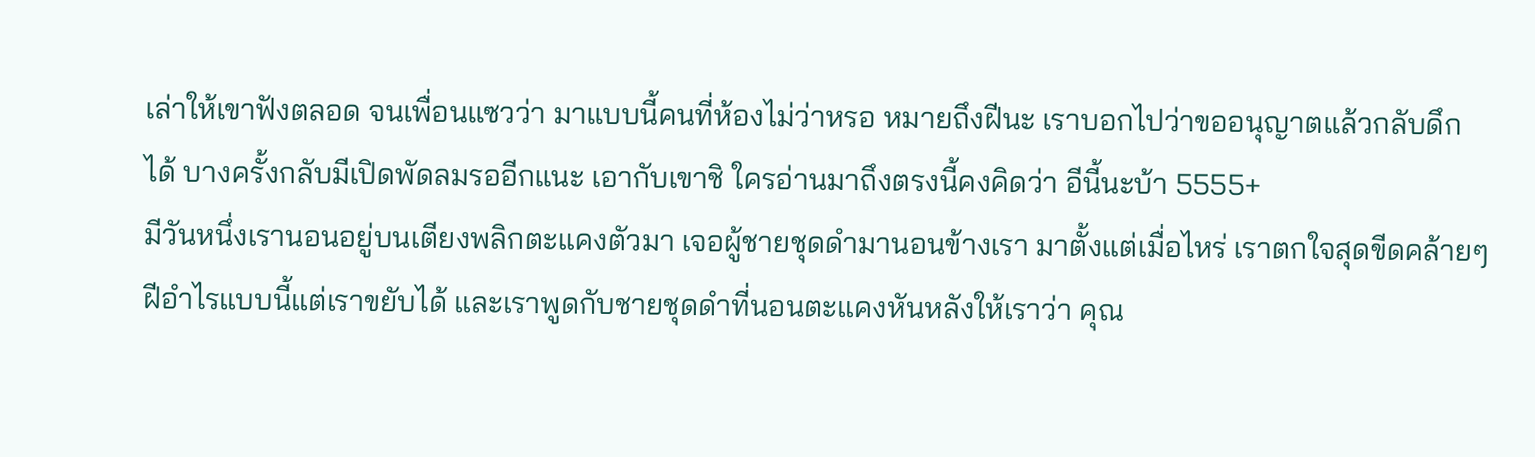เล่าให้เขาฟังตลอด จนเพื่อนแซวว่า มาแบบนี้คนที่ห้องไม่ว่าหรอ หมายถึงฝีนะ เราบอกไปว่าขออนุญาตแล้วกลับดึกได้ บางครั้งกลับมีเปิดพัดลมรออีกแนะ เอากับเขาชิ ใครอ่านมาถึงตรงนี้คงคิดว่า อีนี้นะบ้า 5555+
มีวันหนึ่งเรานอนอยู่บนเตียงพลิกตะแคงตัวมา เจอผู้ชายชุดดำมานอนข้างเรา มาตั้งแต่เมื่อไหร่ เราตกใจสุดขีดคล้ายๆฝีอำไรแบบนี้แต่เราขยับได้ และเราพูดกับชายชุดดำที่นอนตะแคงหันหลังให้เราว่า คุณ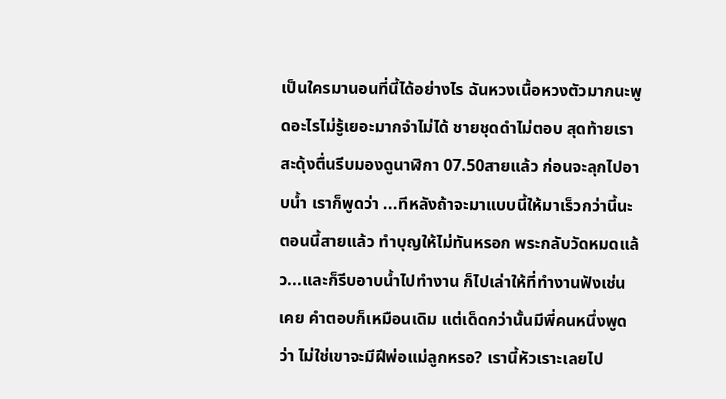เป็นใครมานอนที่นี้ได้อย่างไร ฉันหวงเนื้อหวงตัวมากนะพูดอะไรไม่รู้เยอะมากจำไม่ได้ ชายชุดดำไม่ตอบ สุดท้ายเราสะดุ้งตื่นรีบมองดูนาฬิกา 07.50สายแล้ว ก่อนจะลุกไปอาบน้ำ เราก็พูดว่า ...ทีหลังถ้าจะมาแบบนี้ให้มาเร็วกว่านี้นะ ตอนนี้สายแล้ว ทำบุญให้ไม่ทันหรอก พระกลับวัดหมดแล้ว...และก็รีบอาบน้ำไปทำงาน ก็ไปเล่าให้ที่ทำงานฟังเช่นเคย คำตอบก็เหมือนเดิม แต่เด็ดกว่านั้นมีพี่คนหนึ่งพูดว่า ไม่ใช่เขาจะมีฝีพ่อแม่ลูกหรอ? เรานี้หัวเราะเลยไป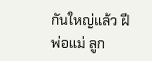กันใหญ่แล้ว ฝีพ่อแม่ ลูก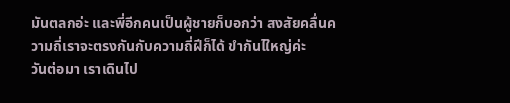มันตลกอ่ะ และพี่อีกคนเป็นผู้ชายก็บอกว่า สงสัยคลื่นความถี่เราจะตรงกันกับความถี่ฝีก็ได้ ขำกันไใหญ่ค่ะ
วันต่อมา เราเดินไป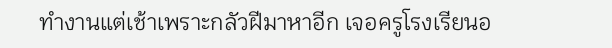ทำงานแต่เช้าเพราะกลัวฝีมาหาอีก เจอครูโรงเรียนอ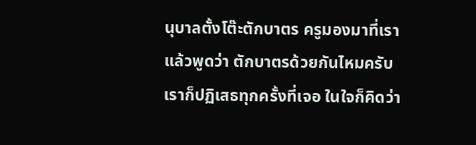นุบาลตั้งโต๊ะตักบาตร ครูมองมาที่เราแล้วพูดว่า ตักบาตรด้วยกันไหมครับ เราก็ปฏิเสธทุกครั้งที่เจอ ในใจก็คิดว่า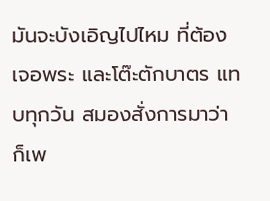มันจะบังเอิญไปไหม ที่ต้องเจอพระ และโต๊ะตักบาตร แทบทุกวัน สมองสั่งการมาว่า ก็เพ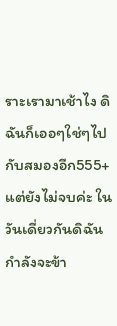ราะเรามาเช้าไง ดิฉันก็เออๆใช่ๆไปกับสมองอีก555+ แต่ยังไม่จบค่ะ ในวันเดี่ยวกันดิฉันกำลังจะข้า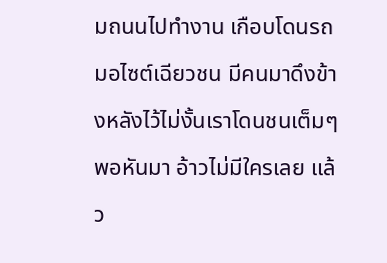มถนนไปทำงาน เกือบโดนรถมอไซต์เฉียวชน มีคนมาดึงข้างหลังไว้ไม่งั้นเราโดนชนเต็มๆ พอหันมา อ้าวไม่มีใครเลย แล้ว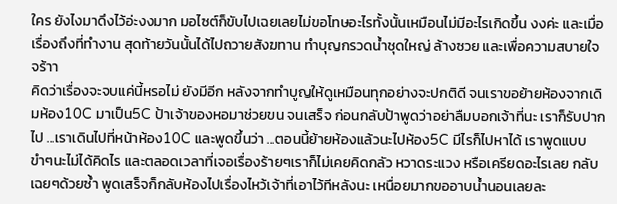ใคร ยังไงมาดึงไว้อ่ะงงมาก มอไซต์ก็ขับไปเฉยเลยไม่ขอโทษอะไรทั้งนั้นเหมือนไม่มีอะไรเกิดขึ้น งงค่ะ และเมื่อเรื่องถึงที่ทำงาน สุดท้ายวันนั้นได้ไปถวายสังฆทาน ทำบุญกรวดน้ำชุดใหญ่ ล้างซวย และเพื่อความสบายใจจร้าา
คิดว่าเรื่องจะจบแค่นี้หรอไม่ ยังมีอีก หลังจากทำบูญให้ดูเหมือนทุกอย่างจะปกติดี จนเราขอย้ายห้องจากเดิมห้อง10C มาเป็น5C ป้าเจ้าของหอมาช่วยขน จนเสร็จ ก่อนกลับป้าพูดว่าอย่าลืมบอกเจ้าที่นะ เราก็รับปากไป ...เราเดินไปที่หน้าห้อง10C และพูดขึ้นว่า ...ตอนนี้ย้ายห้องแล้วนะไปห้อง5C มีไรก็ไปหาได้ เราพูดแบบขำๆนะไม่ได้คิดไร และตลอดเวลาที่เจอเรื่องร้ายๆเราก็ไม่เคยคิดกลัว หวาดระแวง หรือเครียดอะไรเลย กลับเฉยๆด้วยซ้ำ พูดเสร็จก็กลับห้องไปเรื่องไหว้เจ้าที่เอาไว้ทีหลังนะ เหนื่อยมากขออาบน้ำนอนเลยละ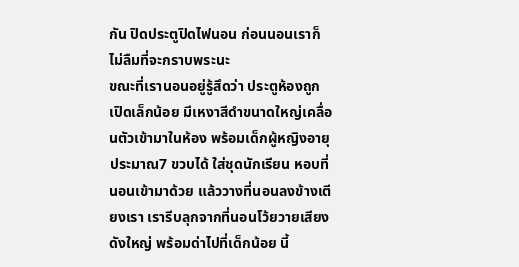กัน ปิดประตูปิดไฟนอน ก่อนนอนเราก็ไม่ลืมที่จะกราบพระนะ
ขณะที่เรานอนอยู่รู้สึดว่า ประตูห้องถูกเปิดเล็กน้อย มีเหงาสีดำขนาดใหญ่เคลื่อนตัวเข้ามาในห้อง พร้อมเด็กผู้หญิงอายุประมาณ7 ขวบได้ ใส่ชุดนักเรียน หอบที่นอนเข้ามาด้วย แล้ววางที่นอนลงข้างเตียงเรา เรารีบลุกจากที่นอนโว้ยวายเสียงดังใหญ่ พร้อมด่าไปที่เด็กน้อย นี้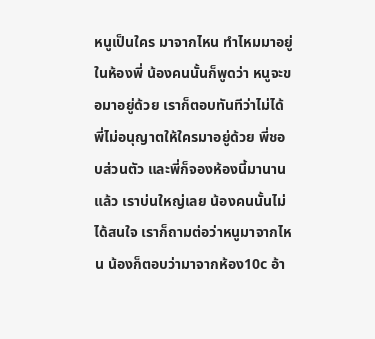หนูเป็นใคร มาจากไหน ทำไหมมาอยู่ในห้องพี่ น้องคนนั้นก็พูดว่า หนูจะขอมาอยู่ด้วย เราก็ตอบทันทีว่าไม่ได้ พี่ไม่อนุญาตให้ใครมาอยู่ด้วย พี่ชอบส่วนตัว และพี่ก็จองห้องนี้มานานแล้ว เราบ่นใหญ่เลย น้องคนนั้นไม่ได้สนใจ เราก็ถามต่อว่าหนูมาจากไหน น้องก็ตอบว่ามาจากห้อง10c อ้า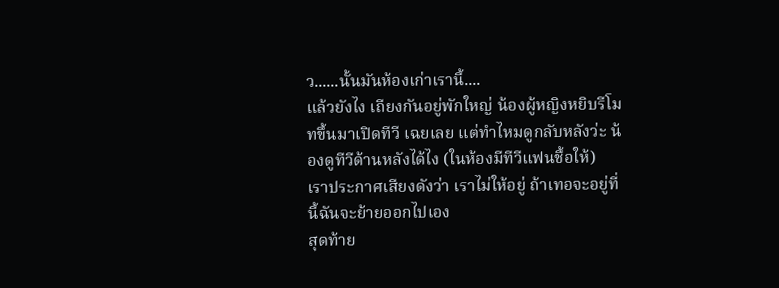ว......นั้นมันห้องเก่าเรานี้....
แล้วยังไง เถียงกันอยู่พักใหญ่ น้องผู้หญิงหยิบรีโมทขึ้นมาเปิดทีวี เฉยเลย แต่ทำไหมดูกลับหลังว่ะ น้องดูทีวีด้านหลังได้ไง (ในห้องมีทีวีแฟนชื้อให้)
เราประกาศเสียงดังว่า เราไม่ให้อยู่ ถ้าเทอจะอยู่ที่นี้ฉันจะย้ายออกไปเอง
สุดท้าย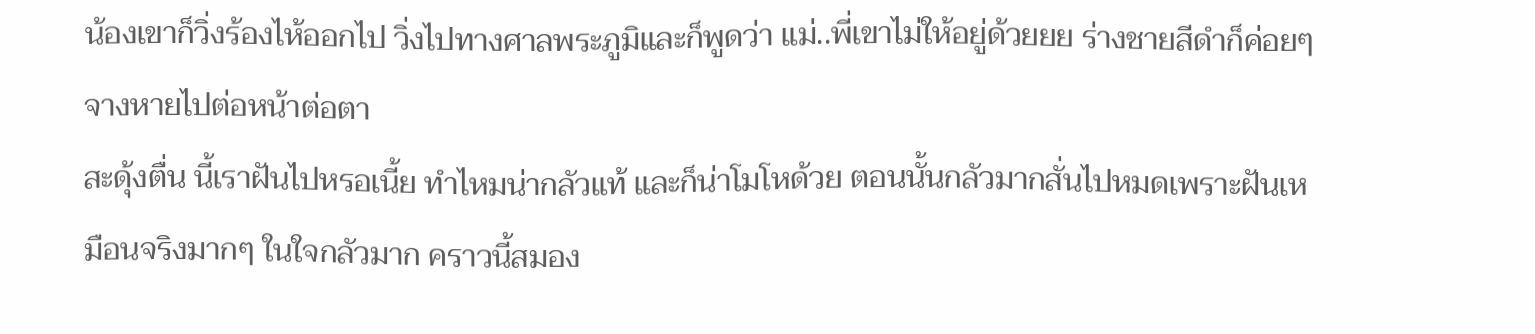น้องเขาก็วิ่งร้องไห้ออกไป วิ่งไปทางศาลพระภูมิและก็พูดว่า แม่..พี่เขาไม่ให้อยู่ด้วยยย ร่างชายสีดำก็ค่อยๆจางหายไปต่อหน้าต่อตา
สะดุ้งตื่น นี้เราฝันไปหรอเนี้ย ทำไหมน่ากลัวแท้ และก็น่าโมโหด้วย ตอนนั้นกลัวมากสั่นไปหมดเพราะฝันเหมือนจริงมากๆ ในใจกลัวมาก คราวนี้สมอง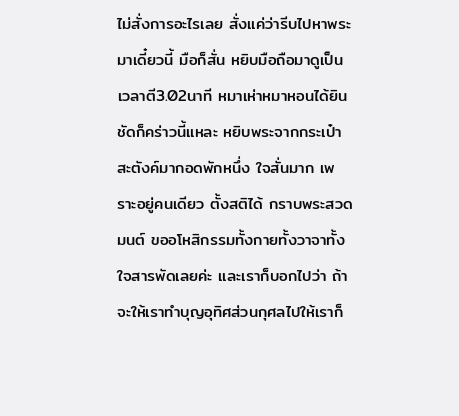ไม่สั่งการอะไรเลย สั่งแค่ว่ารีบไปหาพระมาเดี๋ยวนี้ มือก็สั่น หยิบมือถือมาดูเป็นเวลาตี3.02นาที หมาเห่าหมาหอนได้ยินชัดก็คร่าวนี้แหละ หยิบพระจากกระเป๋าสะตังค์มากอดพักหนึ่ง ใจสั่นมาก เพราะอยู่คนเดียว ตั้งสติได้ กราบพระสวดมนต์ ขออโหสิกรรมทั้งกายทั้งวาจาทั้งใจสารพัดเลยค่ะ และเราก็บอกไปว่า ถ้าจะให้เราทำบุญอุทิศส่วนกุศลไปให้เราก็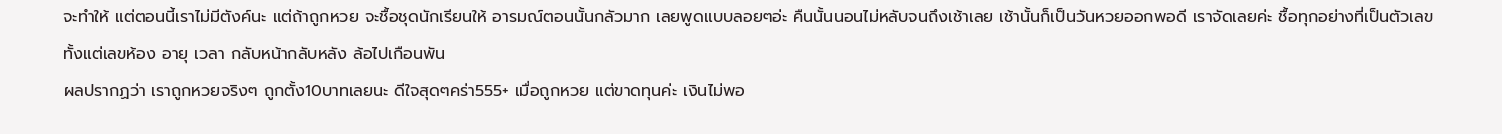จะทำให้ แต่ตอนนี้เราไม่มีตังค์นะ แต่ถ้าถูกหวย จะชื้อชุดนักเรียนให้ อารมณ์ตอนนั้นกลัวมาก เลยพูดแบบลอยๆอ่ะ คืนนั้นนอนไม่หลับจนถึงเช้าเลย เช้านั้นก็เป็นวันหวยออกพอดี เราจัดเลยค่ะ ชื้อทุกอย่างที่เป็นตัวเลข ทั้งแต่เลขห้อง อายุ เวลา กลับหน้ากลับหลัง ล้อไปเกือนพัน
ผลปรากฏว่า เราถูกหวยจริงๆ ถูกตั้ง10บาทเลยนะ ดีใจสุดๆคร่า555+ เมื่อถูกหวย แต่ขาดทุนค่ะ เงินไม่พอ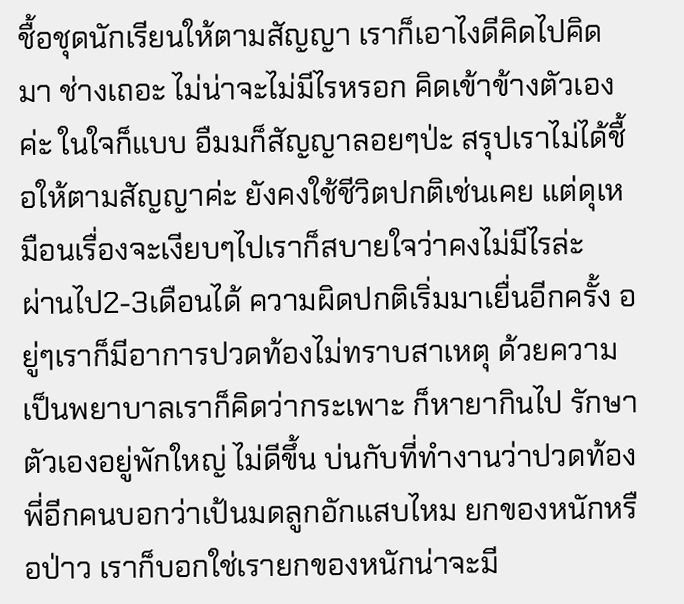ชื้อชุดนักเรียนให้ตามสัญญา เราก็เอาไงดีคิดไปคิดมา ช่างเถอะ ไม่น่าจะไม่มีไรหรอก คิดเข้าข้างตัวเองค่ะ ในใจก็แบบ อืมมก็สัญญาลอยๆป่ะ สรุปเราไม่ได้ชื้อให้ตามสัญญาค่ะ ยังคงใช้ชีวิตปกติเช่นเคย แต่ดุเหมือนเรื่องจะเงียบๆไปเราก็สบายใจว่าคงไม่มีไรล่ะ
ผ่านไป2-3เดือนได้ ความผิดปกติเริ่มมาเยื่นอีกครั้ง อยู่ๆเราก็มีอาการปวดท้องไม่ทราบสาเหตุ ด้วยความเป็นพยาบาลเราก็คิดว่ากระเพาะ ก็หายากินไป รักษาตัวเองอยู่พักใหญ่ ไม่ดีขึ้น บ่นกับที่ทำงานว่าปวดท้อง พี่อีกคนบอกว่าเป้นมดลูกอักแสบไหม ยกของหนักหรือป่าว เราก็บอกใช่เรายกของหนักน่าจะมี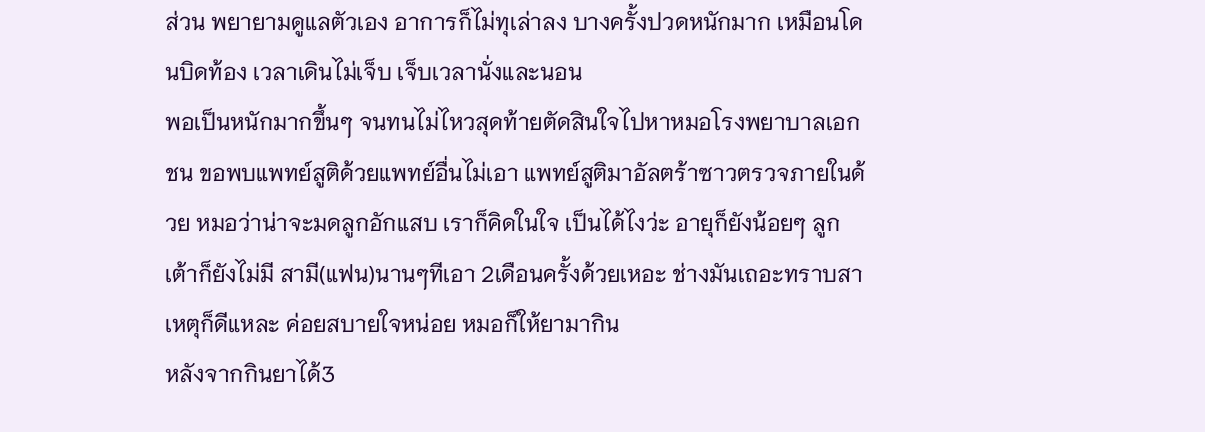ส่วน พยายามดูแลตัวเอง อาการก็ไม่ทุเล่าลง บางครั้งปวดหนักมาก เหมือนโดนบิดท้อง เวลาเดินไม่เจ็บ เจ็บเวลานั่งและนอน
พอเป็นหนักมากขึ้นๆ จนทนไม่ไหวสุดท้ายตัดสินใจไปหาหมอโรงพยาบาลเอกชน ขอพบแพทย์สูติด้วยแพทย์อื่นไม่เอา แพทย์สูติมาอัลตร้าซาวตรวจภายในด้วย หมอว่าน่าจะมดลูกอักแสบ เราก็คิดในใจ เป็นได้ไงว่ะ อายุก็ยังน้อยๆ ลูกเต้าก็ยังไม่มี สามี(แฟน)นานๆทีเอา 2เดือนครั้งด้วยเหอะ ช่างมันเถอะทราบสาเหตุก็ดีแหละ ค่อยสบายใจหน่อย หมอก็ให้ยามากิน
หลังจากกินยาได้3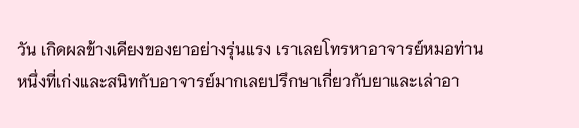วัน เกิดผลข้างเคียงของยาอย่างรุ่นแรง เราเลยโทรหาอาจารย์หมอท่านหนึ่งที่เก่งและสนิทกับอาจารย์มากเลยปรึกษาเกี่ยวกับยาและเล่าอา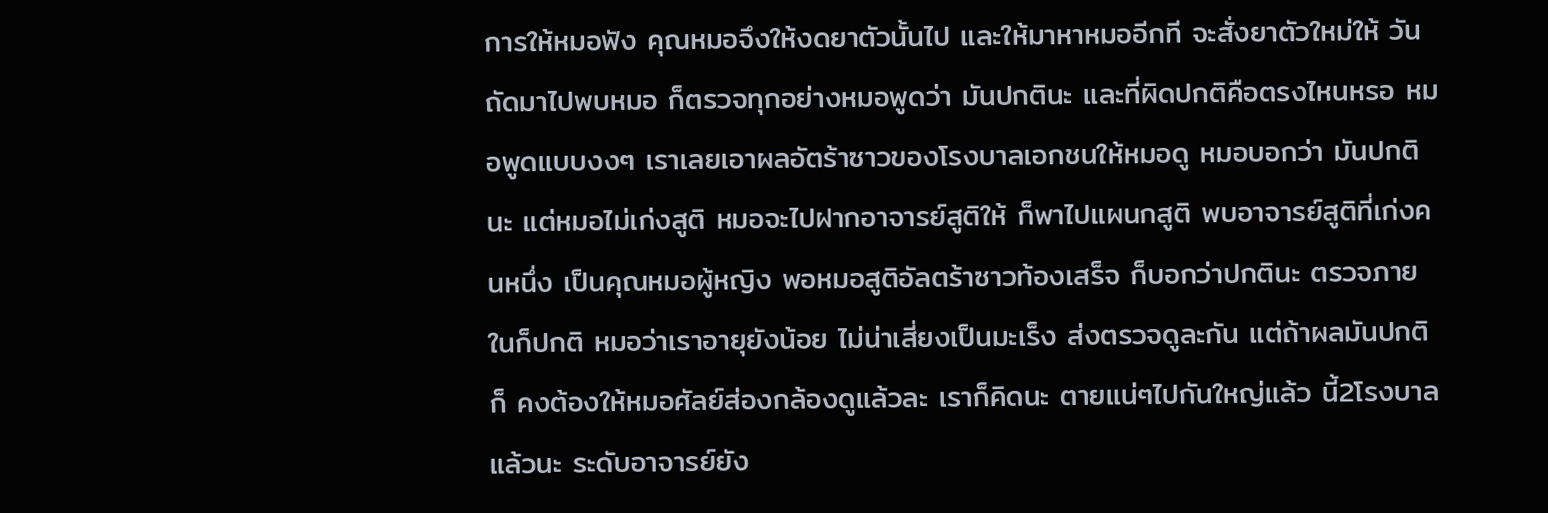การให้หมอฟัง คุณหมอจึงให้งดยาตัวนั้นไป และให้มาหาหมออีกที จะสั่งยาตัวใหม่ให้ วันถัดมาไปพบหมอ ก็ตรวจทุกอย่างหมอพูดว่า มันปกตินะ และที่ผิดปกติคือตรงไหนหรอ หมอพูดแบบงงๆ เราเลยเอาผลอัตร้าซาวของโรงบาลเอกชนให้หมอดู หมอบอกว่า มันปกตินะ แต่หมอไม่เก่งสูติ หมอจะไปฝากอาจารย์สูติให้ ก็พาไปแผนกสูติ พบอาจารย์สูติที่เก่งคนหนึ่ง เป็นคุณหมอผู้หญิง พอหมอสูติอัลตร้าซาวท้องเสร็จ ก็บอกว่าปกตินะ ตรวจภายในก็ปกติ หมอว่าเราอายุยังน้อย ไม่น่าเสี่ยงเป็นมะเร็ง ส่งตรวจดูละกัน แต่ถ้าผลมันปกติก็ คงต้องให้หมอศัลย์ส่องกล้องดูแล้วละ เราก็คิดนะ ตายแน่ๆไปกันใหญ่แล้ว นี้2โรงบาลแล้วนะ ระดับอาจารย์ยัง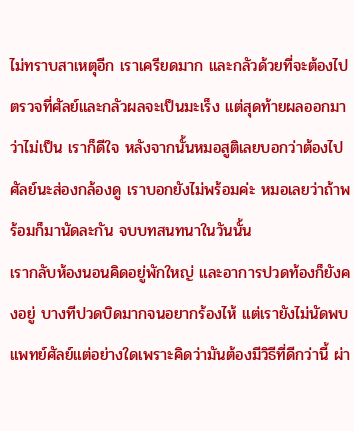ไม่ทราบสาเหตุอีก เราเครียดมาก และกลัวด้วยที่จะต้องไปตรวจที่ศัลย์และกลัวผลจะเป็นมะเร็ง แต่สุดท้ายผลออกมาว่าไม่เป็น เราก็ดีใจ หลังจากนั้นหมอสูติเลยบอกว่าต้องไปศัลย์นะส่องกล้องดู เราบอกยังไม่พร้อมค่ะ หมอเลยว่าถ้าพร้อมก็มานัดละกัน จบบทสนทนาในวันนั้น
เรากลับห้องนอนคิดอยู่พักใหญ่ และอาการปวดท้องก็ยังคงอยู่ บางทีปวดบิดมากจนอยากร้องไห้ แต่เรายังไม่นัดพบแพทย์ศัลย์แต่อย่างใดเพราะคิดว่ามันต้องมีวิธีที่ดีกว่านี้ ผ่า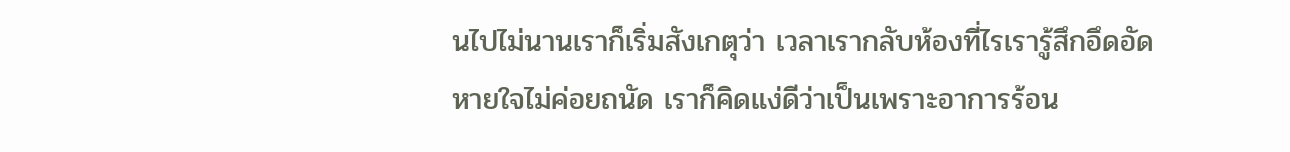นไปไม่นานเราก็เริ่มสังเกตุว่า เวลาเรากลับห้องที่ไรเรารู้สึกอึดอัด หายใจไม่ค่อยถนัด เราก็คิดแง่ดีว่าเป็นเพราะอาการร้อน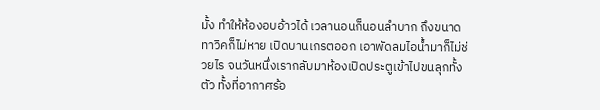มั้ง ทำให้ห้องอบอ้าวได้ เวลานอนก็นอนลำบาก ถึงขนาดทาวิคก็ไม่หาย เปิดบานเกรตออก เอาพัดลมไอน้ำมาก็ไม่ช่วยไร จนวันหนึ่งเรากลับมาห้องเปิดประตูเข้าไปขนลุกทั้งตัว ทั้งที่อากาศร้อ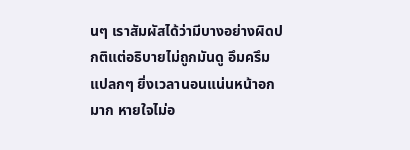นๆ เราสัมผัสได้ว่ามีบางอย่างผิดปกติแต่อธิบายไม่ถูกมันดู อึมครึมแปลกๆ ยิ่งเวลานอนแน่นหน้าอกมาก หายใจไม่อ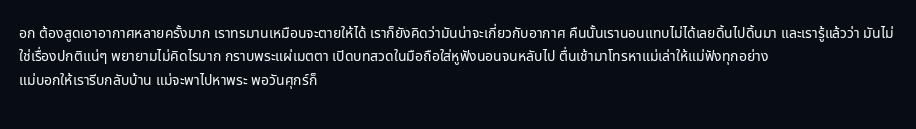อก ต้องสูดเอาอากาศหลายครั้งมาก เราทรมานเหมือนจะตายให้ได้ เราก็ยังคิดว่ามันน่าจะเกี่ยวกับอากาศ คืนนั้นเรานอนแทบไม่ได้เลยดิ้นไปดิ้นมา และเรารู้แล้วว่า มันไม่ใช่เรื่องปกติแน่ๆ พยายามไม่คิดไรมาก กราบพระแผ่เมตตา เปิดบทสวดในมือถือใส่หูฟังนอนจนหลับไป ตื่นเช้ามาโทรหาแม่เล่าให้แม่ฟังทุกอย่าง
แม่บอกให้เรารีบกลับบ้าน แม่จะพาไปหาพระ พอวันศุกร์ก็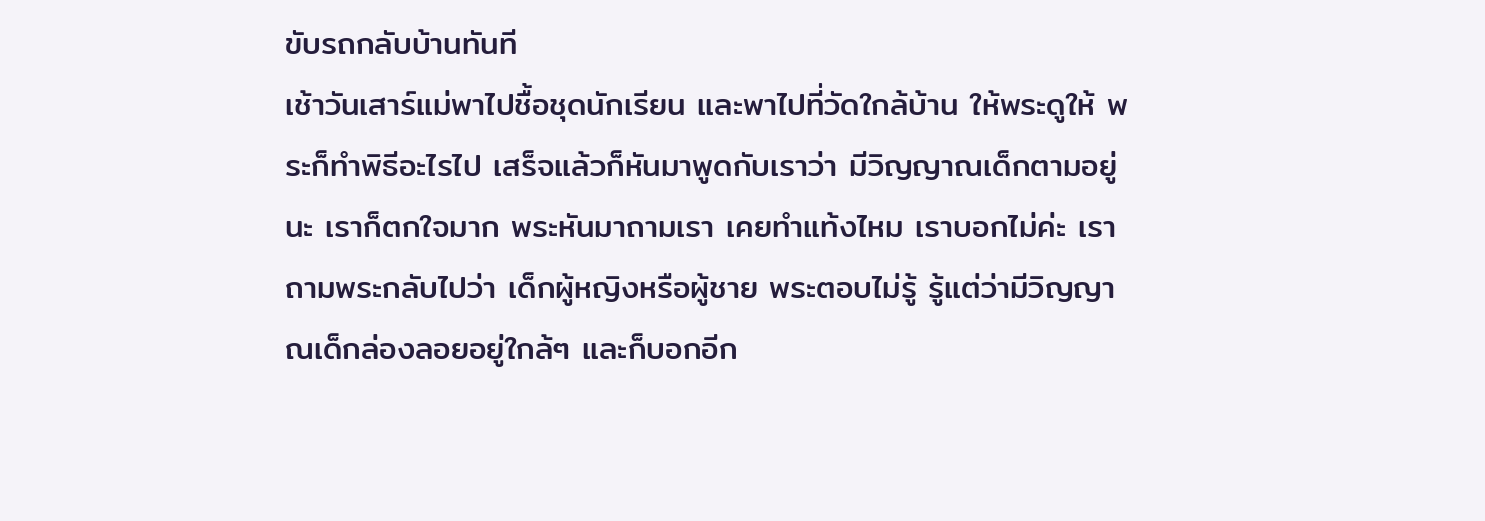ขับรถกลับบ้านทันที
เช้าวันเสาร์แม่พาไปชื้อชุดนักเรียน และพาไปที่วัดใกล้บ้าน ให้พระดูให้ พระก็ทำพิธีอะไรไป เสร็จแล้วก็หันมาพูดกับเราว่า มีวิญญาณเด็กตามอยู่นะ เราก็ตกใจมาก พระหันมาถามเรา เคยทำแท้งไหม เราบอกไม่ค่ะ เราถามพระกลับไปว่า เด็กผู้หญิงหรือผู้ชาย พระตอบไม่รู้ รู้แต่ว่ามีวิญญาณเด็กล่องลอยอยู่ใกล้ๆ และก็บอกอีก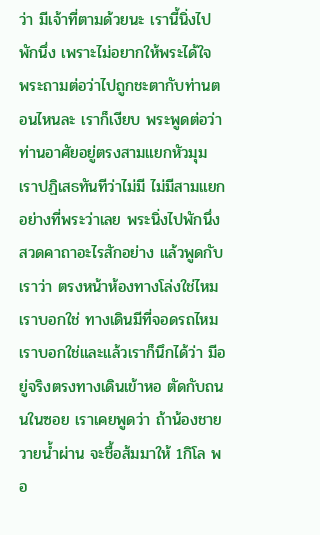ว่า มีเจ้าที่ตามด้วยนะ เรานี้นิ่งไปพักนึ่ง เพราะไม่อยากให้พระได้ใจ พระถามต่อว่าไปถูกชะตากับท่านตอนไหนละ เราก็เงียบ พระพูดต่อว่า ท่านอาศัยอยู่ตรงสามแยกหัวมุม เราปฏิเสธทันทีว่าไม่มี ไม่มีสามแยกอย่างที่พระว่าเลย พระนิ่งไปพักนึ่งสวดคาถาอะไรสักอย่าง แล้วพูดกับเราว่า ตรงหน้าห้องทางโล่งใช่ไหม เราบอกใช่ ทางเดินมีที่จอดรถไหม เราบอกใช่และแล้วเราก็นึกได้ว่า มีอยู่จริงตรงทางเดินเข้าหอ ตัดกับถนนในซอย เราเคยพูดว่า ถ้าน้องชายวายน้ำผ่าน จะชื้อส้มมาให้ 1กิโล พอ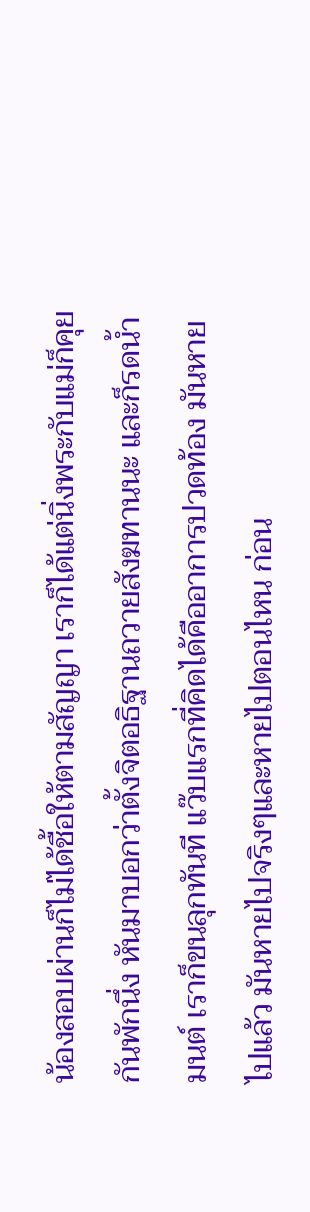น้องสอบผ่านก็ไม่ได้ชื้อให้ตามสัญญา เราก็ได้แต่นิ่งพระกับแม่ก็คุยกันพักนึ่ง หันมาบอกว่าตั้งจิตอธิฐานถวายสังฆทานนะ และก็รดน้ำมนต์ เราก็ขนลุกทันที แว๊บแรกที่คิดได้คืออาการปวดท้อง มันหายไปแล้ว มันหายไปจริงๆและหายไปตอนไหน ก่อน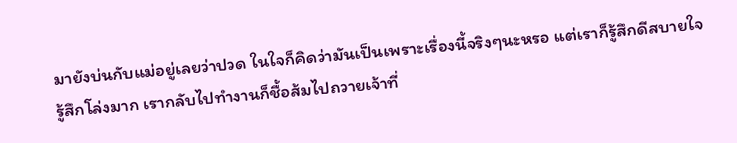มายังบ่นกับแม่อยู่เลยว่าปวด ในใจก็คิดว่ามันเป็นเพราะเรื่องนี้จริงๆนะหรอ แต่เราก็รู้สึกดีสบายใจ รู้สึกโล่งมาก เรากลับไปทำงานก็ชื้อส้มไปถวายเจ้าที่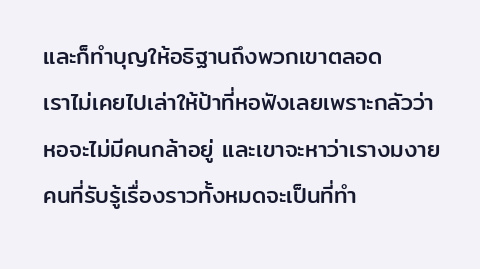และก็ทำบุญให้อธิฐานถึงพวกเขาตลอด
เราไม่เคยไปเล่าให้ป้าที่หอฟังเลยเพราะกลัวว่าหอจะไม่มีคนกล้าอยู่ และเขาจะหาว่าเรางมงาย คนที่รับรู้เรื่องราวทั้งหมดจะเป็นที่ทำ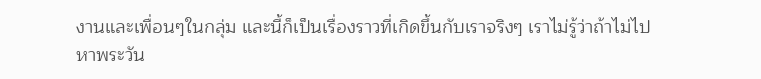งานและเพื่อนๆในกลุ่ม และนี้ก็เป็นเรื่องราวที่เกิดขึ้นกับเราจริงๆ เราไม่รู้ว่าถ้าไม่ไปหาพระวัน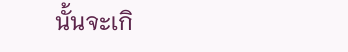นั้นจะเกิ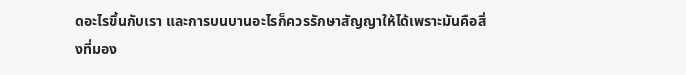ดอะไรขึ้นกับเรา และการบนบานอะไรก็ควรรักษาสัญญาให้ได้เพราะมันคือสิ่งที่มอง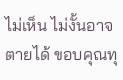ไม่เห็น ไม่งั้นอาจตายได้ ขอบคุณทุ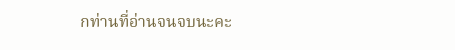กท่านที่อ่านจนจบนะคะ